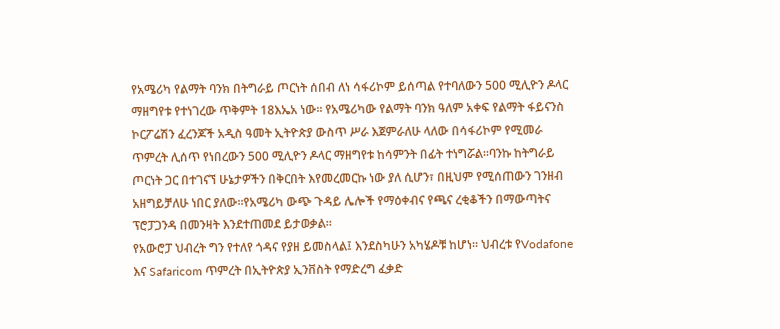የአሜሪካ የልማት ባንክ በትግራይ ጦርነት ሰበብ ለነ ሳፋሪኮም ይሰጣል የተባለውን 500 ሚሊዮን ዶላር ማዘግየቱ የተነገረው ጥቅምት 18እኤአ ነው። የአሜሪካው የልማት ባንክ ዓለም አቀፍ የልማት ፋይናንስ ኮርፖሬሽን ፈረንጆች አዲስ ዓመት ኢትዮጵያ ውስጥ ሥራ እጀምራለሁ ላለው በሳፋሪኮም የሚመራ ጥምረት ሊሰጥ የነበረውን 500 ሚሊዮን ዶላር ማዘግየቱ ከሳምንት በፊት ተነግሯል፡፡ባንኩ ከትግራይ ጦርነት ጋር በተገናኘ ሁኔታዎችን በቅርበት እየመረመርኩ ነው ያለ ሲሆን፣ በዚህም የሚሰጠውን ገንዘብ አዘግይቻለሁ ነበር ያለው።የአሜሪካ ውጭ ጉዳይ ሌሎች የማዕቀብና የጫና ረቂቆችን በማውጣትና ፕሮፓጋንዳ በመንዛት እንደተጠመደ ይታወቃል።
የአውሮፓ ህብረት ግን የተለየ ጎዳና የያዘ ይመስላል፤ እንደስካሁን አካሄዶቹ ከሆነ። ህብረቱ የVodafone እና Safaricom ጥምረት በኢትዮጵያ ኢንቨስት የማድረግ ፈቃድ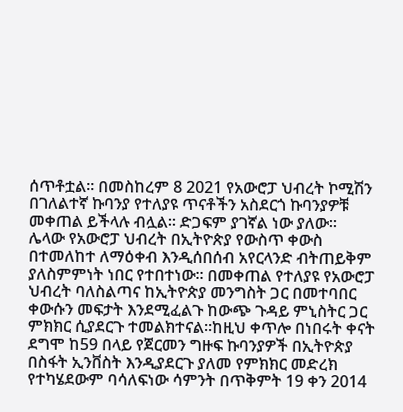ሰጥቶቷል። በመስከረም 8 2021 የአውሮፓ ህብረት ኮሚሽን በገለልተኛ ኩባንያ የተለያዩ ጥናቶችን አስደርጎ ኩባንያዎቹ መቀጠል ይችላሉ ብሏል። ድጋፍም ያገኛል ነው ያለው።
ሌላው የአውሮፓ ህብረት በኢትዮጵያ የውስጥ ቀውስ በተመለከተ ለማዕቀብ እንዲሰበሰብ አየርላንድ ብትጠይቅም ያለስምምነት ነበር የተበተነው። በመቀጠል የተለያዩ የአውሮፓ ህብረት ባለስልጣና ከኢትዮጵያ መንግስት ጋር በመተባበር ቀውሱን መፍታት እንደሚፈልጉ ከውጭ ጉዳይ ምኒስትር ጋር ምክክር ሲያደርጉ ተመልክተናል።ከዚህ ቀጥሎ በነበሩት ቀናት ደግሞ ከ59 በላይ የጀርመን ግዙፍ ኩባንያዎች በኢትዮጵያ በስፋት ኢንቨስት እንዲያደርጉ ያለመ የምክክር መድረክ የተካሄደውም ባሳለፍነው ሳምንት በጥቅምት 19 ቀን 2014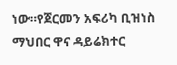ነው።የጀርመን አፍሪካ ቢዝነስ ማህበር ዋና ዳይሬክተር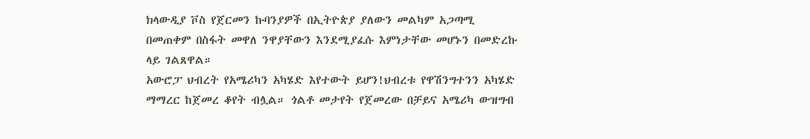ክላውዲያ ቮስ የጀርመን ኩባንያዎች በኢትዮጵያ ያለውን መልካም አጋጣሚ በመጠቀም በስፋት መዋለ ንዋያቸውን እንደሚያፈሱ እምነታቸው መሆኑን በመድረኩ ላይ ገልጸዋል።
አውሮፓ ህብረት የአሜሪካን አካሄድ እየተውት ይሆን!ህብረቱ የዋሽንግተንን አካሄድ ማማረር ከጀመረ ቆየት ብሏል። ጎልቶ መታየት የጀመረው በቻይና አሜሪካ ውዝግብ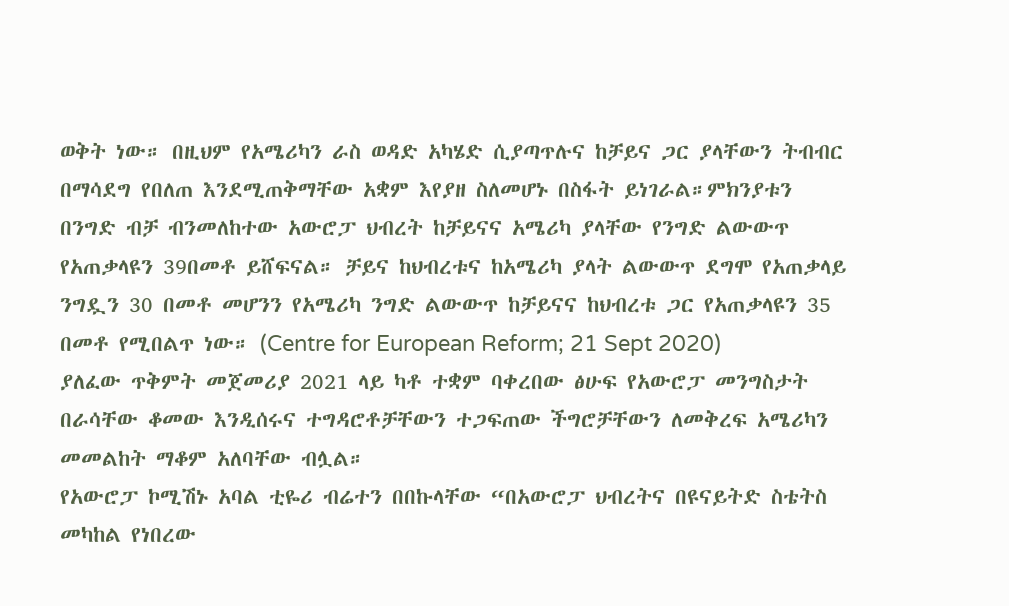ወቅት ነው። በዚህም የአሜሪካን ራስ ወዳድ አካሄድ ሲያጣጥሉና ከቻይና ጋር ያላቸውን ትብብር በማሳደግ የበለጠ እንደሚጠቅማቸው አቋም እየያዘ ስለመሆኑ በስፋት ይነገራል።ምክንያቱን በንግድ ብቻ ብንመለከተው አውሮፓ ህብረት ከቻይናና አሜሪካ ያላቸው የንግድ ልውውጥ የአጠቃላዩን 39በመቶ ይሸፍናል። ቻይና ከህብረቱና ከአሜሪካ ያላት ልውውጥ ደግሞ የአጠቃላይ ንግዷን 30 በመቶ መሆንን የአሜሪካ ንግድ ልውውጥ ከቻይናና ከህብረቱ ጋር የአጠቃላዩን 35 በመቶ የሚበልጥ ነው። (Centre for European Reform; 21 Sept 2020)
ያለፈው ጥቅምት መጀመሪያ 2021 ላይ ካቶ ተቋም ባቀረበው ፅሁፍ የአውሮፓ መንግስታት በራሳቸው ቆመው እንዲሰሩና ተግዳሮቶቻቸውን ተጋፍጠው ችግሮቻቸውን ለመቅረፍ አሜሪካን መመልከት ማቆም አለባቸው ብሏል።
የአውሮፓ ኮሚሽኑ አባል ቲዬሪ ብሬተን በበኩላቸው “በአውሮፓ ህብረትና በዩናይትድ ስቴትስ መካከል የነበረው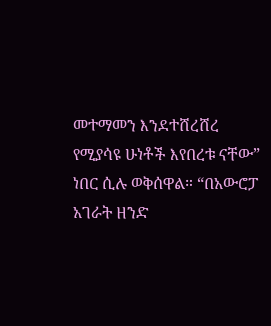መተማመን እንደተሸረሸረ የሚያሳዩ ሁነቶች እየበረቱ ናቸው” ነበር ሲሉ ወቅሰዋል። “በአውሮፓ አገራት ዘንድ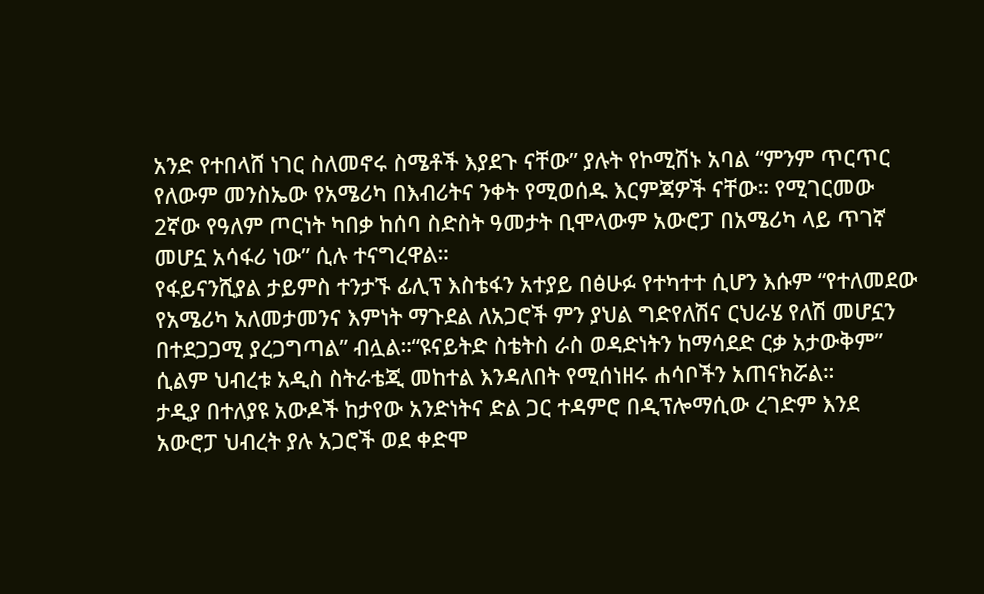አንድ የተበላሸ ነገር ስለመኖሩ ስሜቶች እያደጉ ናቸው” ያሉት የኮሚሽኑ አባል “ምንም ጥርጥር የለውም መንስኤው የአሜሪካ በእብሪትና ንቀት የሚወሰዱ እርምጃዎች ናቸው። የሚገርመው 2ኛው የዓለም ጦርነት ካበቃ ከሰባ ስድስት ዓመታት ቢሞላውም አውሮፓ በአሜሪካ ላይ ጥገኛ መሆኗ አሳፋሪ ነው” ሲሉ ተናግረዋል።
የፋይናንሺያል ታይምስ ተንታኙ ፊሊፕ እስቴፋን አተያይ በፅሁፉ የተካተተ ሲሆን እሱም “የተለመደው የአሜሪካ አለመታመንና እምነት ማጉደል ለአጋሮች ምን ያህል ግድየለሽና ርህራሄ የለሽ መሆኗን በተደጋጋሚ ያረጋግጣል” ብሏል።“ዩናይትድ ስቴትስ ራስ ወዳድነትን ከማሳደድ ርቃ አታውቅም” ሲልም ህብረቱ አዲስ ስትራቴጂ መከተል እንዳለበት የሚሰነዘሩ ሐሳቦችን አጠናክሯል።
ታዲያ በተለያዩ አውዶች ከታየው አንድነትና ድል ጋር ተዳምሮ በዲፕሎማሲው ረገድም እንደ አውሮፓ ህብረት ያሉ አጋሮች ወደ ቀድሞ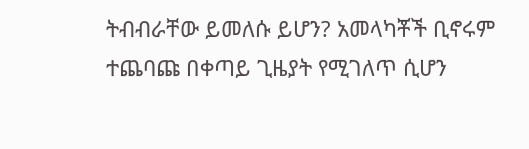ትብብራቸው ይመለሱ ይሆን? አመላካቾች ቢኖሩም ተጨባጩ በቀጣይ ጊዜያት የሚገለጥ ሲሆን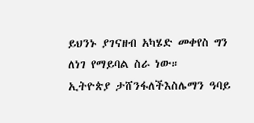ይህንኑ ያገናዘብ አካሄድ መቀየስ ግን ለነገ የማይባል ስራ ነው።
ኢትዮጵያ ታሸንፋለችእስሌማን ዓባይ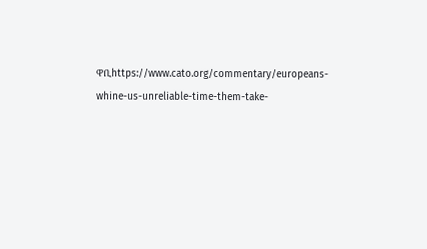ዋቢhttps://www.cato.org/commentary/europeans-whine-us-unreliable-time-them-take-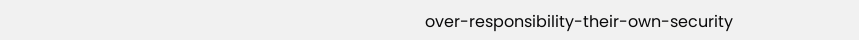over-responsibility-their-own-security